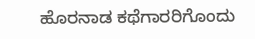ಹೊರನಾಡ ಕಥೆಗಾರರಿಗೊಂದು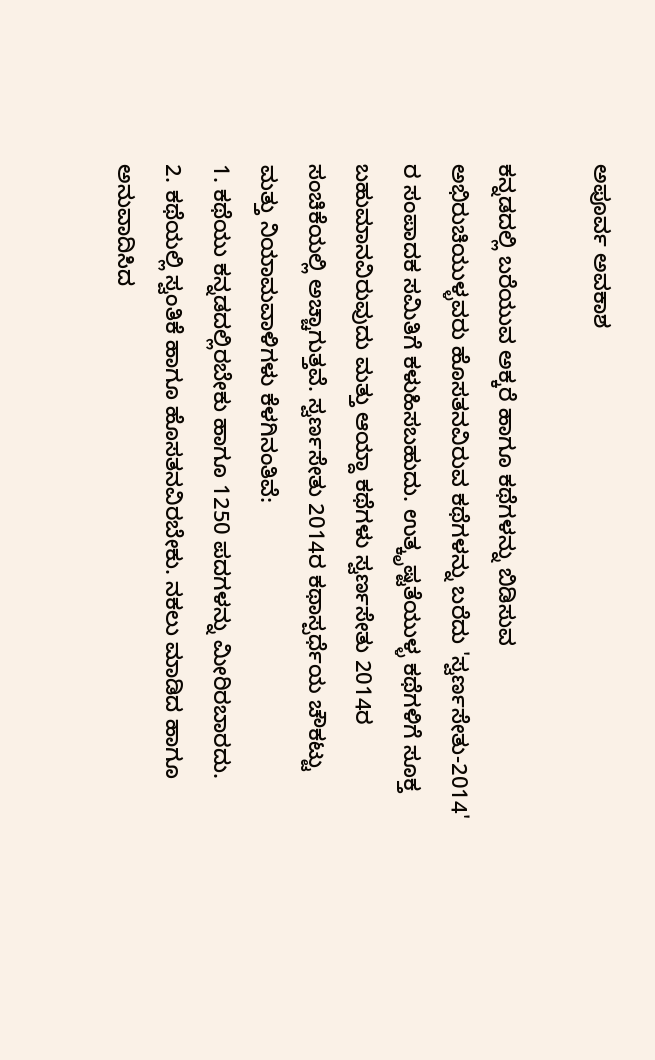ಅಪೂರ್ವ ಅವಕಾಶ

ಕನ್ನಡದಲ್ಲಿ ಬರೆಯುವ ಅಕ್ಕರೆ ಹಾಗೂ ಕಥೆಗಳನ್ನು ಬಿಡಿಸುವ ಅಭಿರುಚಿಯುಳ್ಳವರು ಹೊಸತನವಿರುವ ಕಥೆಗಳನ್ನು ಬರೆದು 'ಸ್ವರ್ಣಸೇತು-2014' ರ ಸಂಪಾದಕ ಸಮಿತಿಗೆ ಕಳುಹಿಸಬಹುದು. ಉತ್ಕೃಷ್ಟತೆಯುಳ್ಳ ಕಥೆಗಳಿಗೆ ಸೂಕ್ತ ಬಹುಮಾನವಿರುವುದು ಮತ್ತು ಆಯ್ದಾ ಕಥೆಗಳು ಸ್ವರ್ಣಸೇತು 2014ರ ಸಂಚಿಕೆಯಲ್ಲಿ ಅಚ್ಚಾಗುತ್ತವೆ. ಸ್ವರ್ಣಸೇತು 2014ರ ಕಥಾಸ್ಪರ್ಧೆಯ ಚೌಕಟ್ಟು ಮತ್ತು ನಿಯಾಮವಾಳಿಗಳು ಕೆಳಗಿನಂತಿವೆ:
1. ಕಥೆಯು ಕನ್ನಡದಲ್ಲಿರಬೇಕು ಹಾಗೂ 1250 ಪದಗಳನ್ನು ಮೀರಿರಬಾರದು.
2. ಕಥೆಯಲ್ಲಿ ಸ್ವಂತಿಕೆ ಹಾಗೂ ಹೊಸತನವಿರಬೇಕು. ನಕಲು ಮಾಡಿದ ಹಾಗೂ ಅನುವಾದಿಸಿದ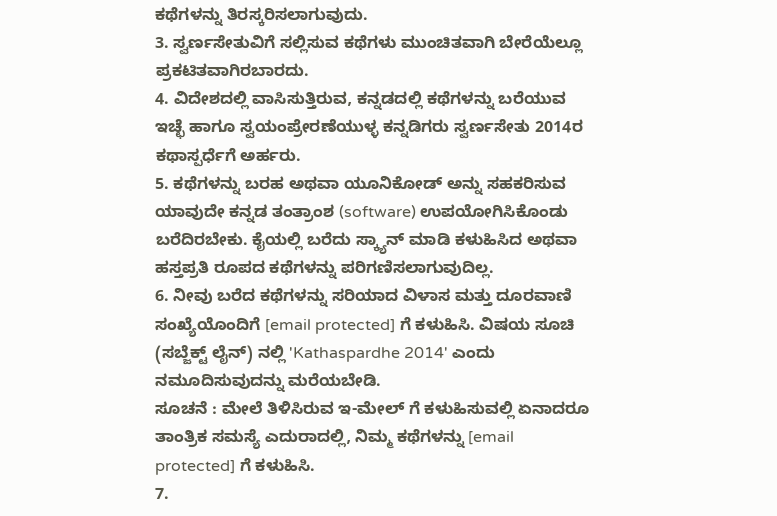ಕಥೆಗಳನ್ನು ತಿರಸ್ಕರಿಸಲಾಗುವುದು.
3. ಸ್ವರ್ಣಸೇತುವಿಗೆ ಸಲ್ಲಿಸುವ ಕಥೆಗಳು ಮುಂಚಿತವಾಗಿ ಬೇರೆಯೆಲ್ಲೂ ಪ್ರಕಟಿತವಾಗಿರಬಾರದು.
4. ವಿದೇಶದಲ್ಲಿ ವಾಸಿಸುತ್ತಿರುವ, ಕನ್ನಡದಲ್ಲಿ ಕಥೆಗಳನ್ನು ಬರೆಯುವ ಇಚ್ಛೆ ಹಾಗೂ ಸ್ವಯಂಪ್ರೇರಣೆಯುಳ್ಳ ಕನ್ನಡಿಗರು ಸ್ವರ್ಣಸೇತು 2014ರ ಕಥಾಸ್ಪರ್ಧೆಗೆ ಅರ್ಹರು.
5. ಕಥೆಗಳನ್ನು ಬರಹ ಅಥವಾ ಯೂನಿಕೋಡ್ ಅನ್ನು ಸಹಕರಿಸುವ ಯಾವುದೇ ಕನ್ನಡ ತಂತ್ರಾಂಶ (software) ಉಪಯೋಗಿಸಿಕೊಂಡು ಬರೆದಿರಬೇಕು. ಕೈಯಲ್ಲಿ ಬರೆದು ಸ್ಕ್ಯಾನ್ ಮಾಡಿ ಕಳುಹಿಸಿದ ಅಥವಾ ಹಸ್ತಪ್ರತಿ ರೂಪದ ಕಥೆಗಳನ್ನು ಪರಿಗಣಿಸಲಾಗುವುದಿಲ್ಲ.
6. ನೀವು ಬರೆದ ಕಥೆಗಳನ್ನು ಸರಿಯಾದ ವಿಳಾಸ ಮತ್ತು ದೂರವಾಣಿ ಸಂಖ್ಯೆಯೊಂದಿಗೆ [email protected] ಗೆ ಕಳುಹಿಸಿ. ವಿಷಯ ಸೂಚಿ (ಸಬ್ಜೆಕ್ಟ್ ಲೈನ್) ನಲ್ಲಿ 'Kathaspardhe 2014' ಎಂದು ನಮೂದಿಸುವುದನ್ನು ಮರೆಯಬೇಡಿ.
ಸೂಚನೆ : ಮೇಲೆ ತಿಳಿಸಿರುವ ಇ-ಮೇಲ್ ಗೆ ಕಳುಹಿಸುವಲ್ಲಿ ಏನಾದರೂ ತಾಂತ್ರಿಕ ಸಮಸ್ಯೆ ಎದುರಾದಲ್ಲಿ, ನಿಮ್ಮ ಕಥೆಗಳನ್ನು [email protected] ಗೆ ಕಳುಹಿಸಿ.
7.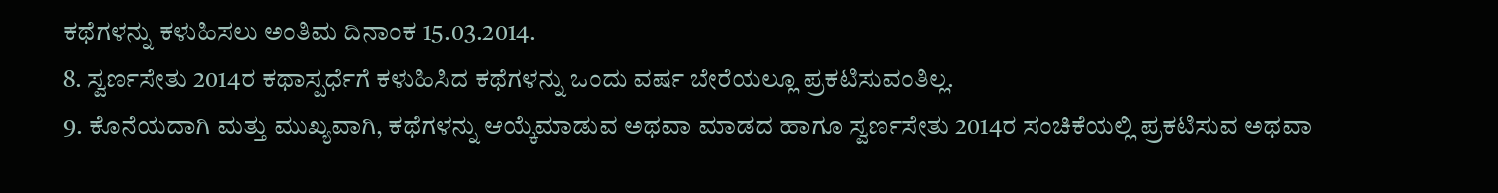ಕಥೆಗಳನ್ನು ಕಳುಹಿಸಲು ಅಂತಿಮ ದಿನಾಂಕ 15.03.2014.
8. ಸ್ವರ್ಣಸೇತು 2014ರ ಕಥಾಸ್ಪರ್ಧೆಗೆ ಕಳುಹಿಸಿದ ಕಥೆಗಳನ್ನು ಒಂದು ವರ್ಷ ಬೇರೆಯಲ್ಲೂ ಪ್ರಕಟಿಸುವಂತಿಲ್ಲ.
9. ಕೊನೆಯದಾಗಿ ಮತ್ತು ಮುಖ್ಯವಾಗಿ, ಕಥೆಗಳನ್ನು ಆಯ್ಕೆಮಾಡುವ ಅಥವಾ ಮಾಡದ ಹಾಗೂ ಸ್ವರ್ಣಸೇತು 2014ರ ಸಂಚಿಕೆಯಲ್ಲಿ ಪ್ರಕಟಿಸುವ ಅಥವಾ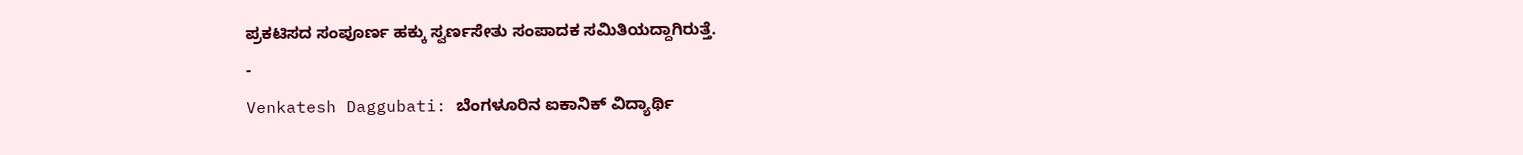ಪ್ರಕಟಿಸದ ಸಂಪೂರ್ಣ ಹಕ್ಕು ಸ್ವರ್ಣಸೇತು ಸಂಪಾದಕ ಸಮಿತಿಯದ್ದಾಗಿರುತ್ತೆ.
-
Venkatesh Daggubati: ಬೆಂಗಳೂರಿನ ಐಕಾನಿಕ್ ವಿದ್ಯಾರ್ಥಿ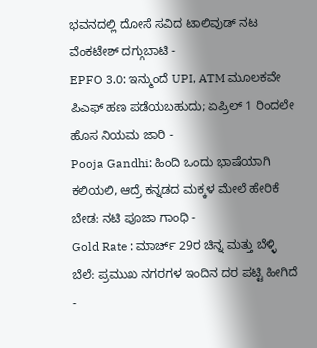ಭವನದಲ್ಲಿ ದೋಸೆ ಸವಿದ ಟಾಲಿವುಡ್ ನಟ ವೆಂಕಟೇಶ್ ದಗ್ಗುಬಾಟಿ -
EPFO 3.0: ಇನ್ಮುಂದೆ UPI, ATM ಮೂಲಕವೇ ಪಿಎಫ್ ಹಣ ಪಡೆಯಬಹುದು; ಏಪ್ರಿಲ್ 1 ರಿಂದಲೇ ಹೊಸ ನಿಯಮ ಜಾರಿ -
Pooja Gandhi: ಹಿಂದಿ ಒಂದು ಭಾಷೆಯಾಗಿ ಕಲಿಯಲಿ, ಆದ್ರೆ ಕನ್ನಡದ ಮಕ್ಕಳ ಮೇಲೆ ಹೇರಿಕೆ ಬೇಡ: ನಟಿ ಪೂಜಾ ಗಾಂಧಿ -
Gold Rate : ಮಾರ್ಚ್ 29ರ ಚಿನ್ನ ಮತ್ತು ಬೆಳ್ಳಿ ಬೆಲೆ: ಪ್ರಮುಖ ನಗರಗಳ ಇಂದಿನ ದರ ಪಟ್ಟಿ ಹೀಗಿದೆ -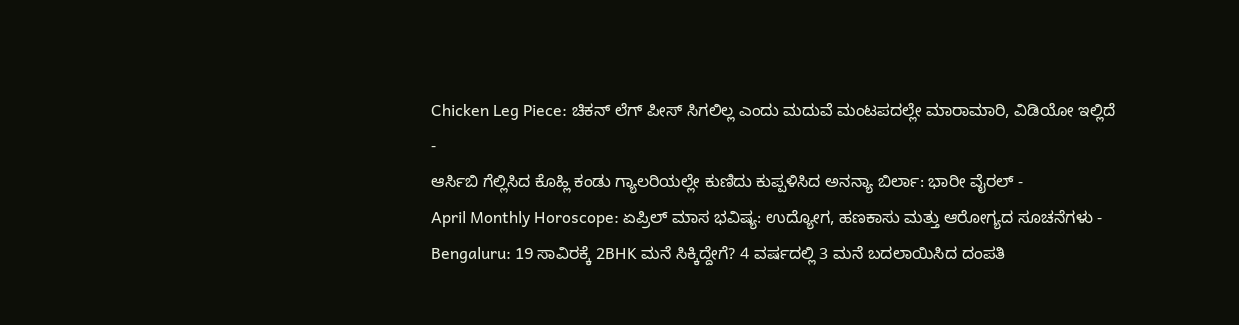Chicken Leg Piece: ಚಿಕನ್ ಲೆಗ್ ಪೀಸ್ ಸಿಗಲಿಲ್ಲ ಎಂದು ಮದುವೆ ಮಂಟಪದಲ್ಲೇ ಮಾರಾಮಾರಿ, ವಿಡಿಯೋ ಇಲ್ಲಿದೆ -
ಆರ್ಸಿಬಿ ಗೆಲ್ಲಿಸಿದ ಕೊಹ್ಲಿ ಕಂಡು ಗ್ಯಾಲರಿಯಲ್ಲೇ ಕುಣಿದು ಕುಪ್ಪಳಿಸಿದ ಅನನ್ಯಾ ಬಿರ್ಲಾ: ಭಾರೀ ವೈರಲ್ -
April Monthly Horoscope: ಏಪ್ರಿಲ್ ಮಾಸ ಭವಿಷ್ಯ: ಉದ್ಯೋಗ, ಹಣಕಾಸು ಮತ್ತು ಆರೋಗ್ಯದ ಸೂಚನೆಗಳು -
Bengaluru: 19 ಸಾವಿರಕ್ಕೆ 2BHK ಮನೆ ಸಿಕ್ಕಿದ್ದೇಗೆ? 4 ವರ್ಷದಲ್ಲಿ 3 ಮನೆ ಬದಲಾಯಿಸಿದ ದಂಪತಿ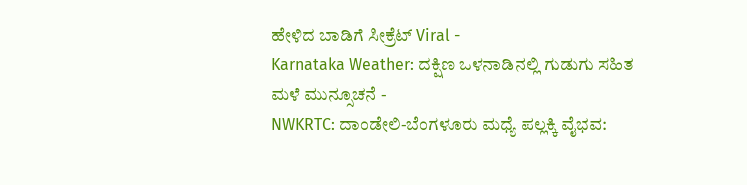ಹೇಳಿದ ಬಾಡಿಗೆ ಸೀಕ್ರೆಟ್ Viral -
Karnataka Weather: ದಕ್ಷಿಣ ಒಳನಾಡಿನಲ್ಲಿ ಗುಡುಗು ಸಹಿತ ಮಳೆ ಮುನ್ಸೂಚನೆ -
NWKRTC: ದಾಂಡೇಲಿ-ಬೆಂಗಳೂರು ಮಧ್ಯೆ ಪಲ್ಲಕ್ಕಿ ವೈಭವ: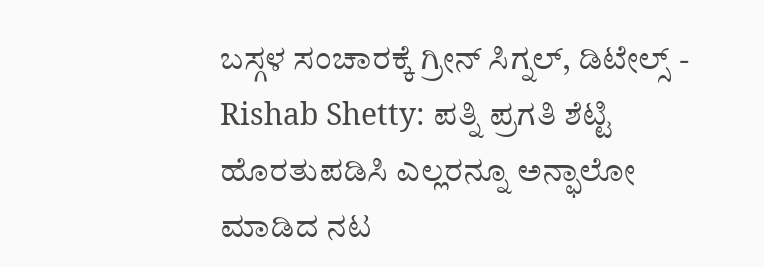ಬಸ್ಗಳ ಸಂಚಾರಕ್ಕೆ ಗ್ರೀನ್ ಸಿಗ್ನಲ್, ಡಿಟೇಲ್ಸ್ -
Rishab Shetty: ಪತ್ನಿ ಪ್ರಗತಿ ಶೆಟ್ಟಿ ಹೊರತುಪಡಿಸಿ ಎಲ್ಲರನ್ನೂ ಅನ್ಫಾಲೋ ಮಾಡಿದ ನಟ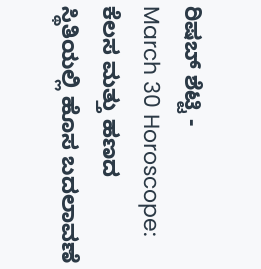ರಿಷಬ್ ಶೆಟ್ಟಿ -
March 30 Horoscope: ಕೆಲಸ ಮತ್ತು ಹಣದ ಸ್ಥಿತಿಯಲ್ಲಿ ಹೊಸ ಬದಲಾವಣೆ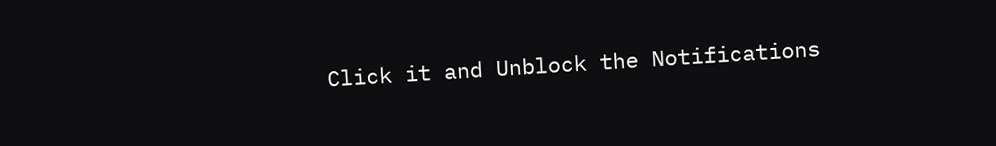Click it and Unblock the Notifications